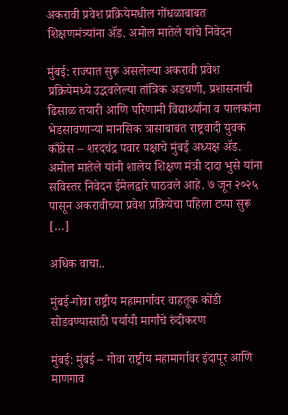अकरावी प्रवेश प्रक्रियेमधील गोंधळाबाबत शिक्षणमंत्र्यांना ॲड. अमोल मातेले यांचे निवेदन

मुंबई: राज्यात सुरू असलेल्या अकरावी प्रवेश प्रक्रियेमध्ये उद्भवलेल्या तांत्रिक अडचणी, प्रशासनाची ढिसाळ तयारी आणि परिणामी विद्यार्थ्यांना व पालकांना भेडसावणाऱ्या मानसिक त्रासाबाबत राष्ट्रवादी युवक काँग्रेस – शरदचंद्र पवार पक्षाचे मुंबई अध्यक्ष ॲड. अमोल मातेले यांनी शालेय शिक्षण मंत्री दादा भुसे यांना सविस्तर निवेदन ईमेलद्वारे पाठवले आहे. ७ जून २०२५ पासून अकरावीच्या प्रवेश प्रक्रियेचा पहिला टप्पा सुरू […]

अधिक वाचा..

मुंबई-गोवा राष्ट्रीय महामार्गावर वाहतूक कोंडी सोडवण्यासाठी पर्यायी मार्गांचे रुंदीकरण

मुंबई: मुंबई – गोवा राष्ट्रीय महामार्गावर इंदापूर आणि माणगाव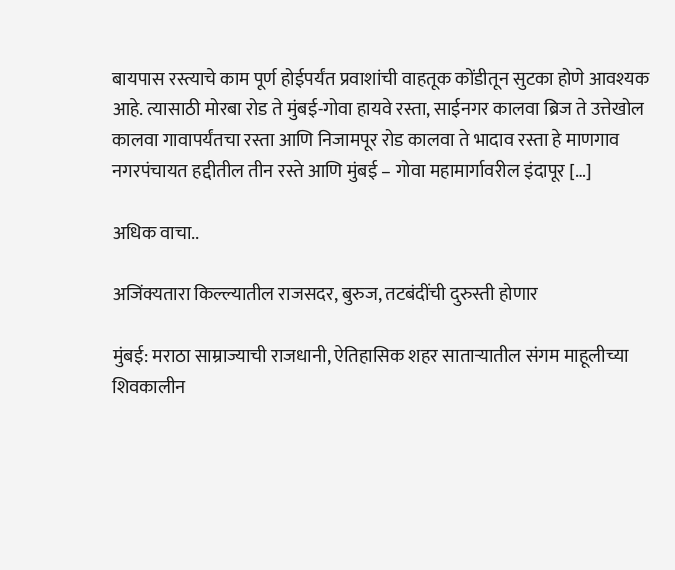बायपास रस्त्याचे काम पूर्ण होईपर्यंत प्रवाशांची वाहतूक कोंडीतून सुटका होणे आवश्यक आहे. त्यासाठी मोरबा रोड ते मुंबई-गोवा हायवे रस्ता, साईनगर कालवा ब्रिज ते उत्तेखोल कालवा गावापर्यंतचा रस्ता आणि निजामपूर रोड कालवा ते भादाव रस्ता हे माणगाव नगरपंचायत हद्दीतील तीन रस्ते आणि मुंबई – गोवा महामार्गावरील इंदापूर […]

अधिक वाचा..

अजिंक्यतारा किल्ल्यातील राजसदर, बुरुज, तटबंदींची दुरुस्ती होणार

मुंबई: मराठा साम्राज्याची राजधानी, ऐतिहासिक शहर साताऱ्यातील संगम माहूलीच्या शिवकालीन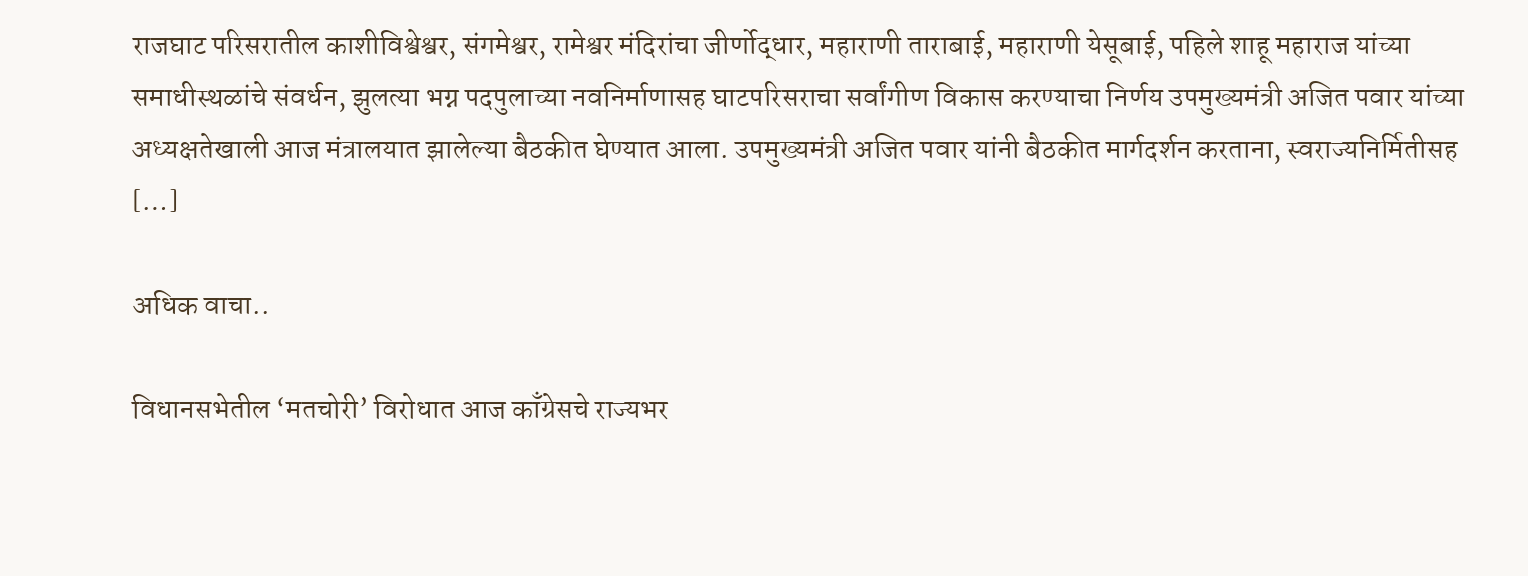राजघाट परिसरातील काशीविश्वेश्वर, संगमेश्वर, रामेश्वर मंदिरांचा जीर्णोद्धार, महाराणी ताराबाई, महाराणी येसूबाई, पहिले शाहू महाराज यांच्या समाधीस्थळांचे संवर्धन, झुलत्या भग्न पदपुलाच्या नवनिर्माणासह घाटपरिसराचा सर्वांगीण विकास करण्याचा निर्णय उपमुख्यमंत्री अजित पवार यांच्या अध्यक्षतेखाली आज मंत्रालयात झालेल्या बैठकीत घेण्यात आला. उपमुख्यमंत्री अजित पवार यांनी बैठकीत मार्गदर्शन करताना, स्वराज्यनिर्मितीसह […]

अधिक वाचा..

विधानसभेतील ‘मतचोरी’ विरोधात आज काँग्रेसचे राज्यभर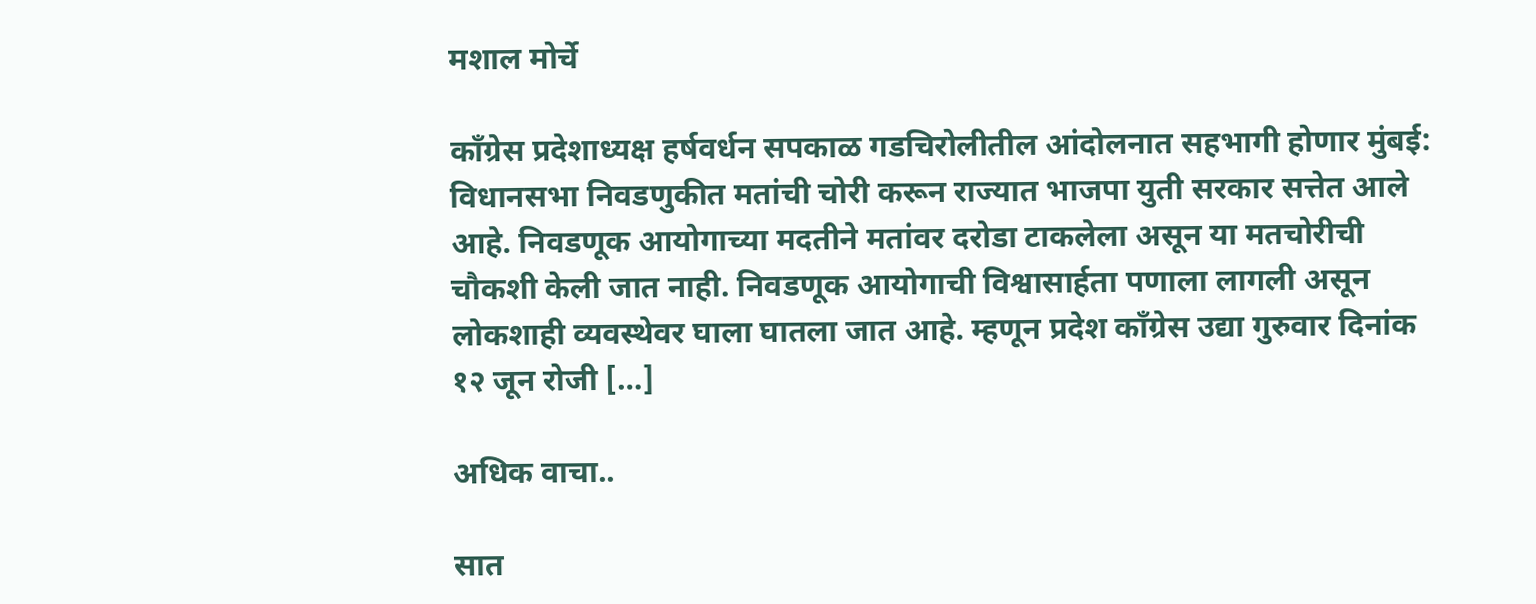मशाल मोर्चे

काँग्रेस प्रदेशाध्यक्ष हर्षवर्धन सपकाळ गडचिरोलीतील आंदोलनात सहभागी होणार मुंबई: विधानसभा निवडणुकीत मतांची चोरी करून राज्यात भाजपा युती सरकार सत्तेत आले आहे. निवडणूक आयोगाच्या मदतीने मतांवर दरोडा टाकलेला असून या मतचोरीची चौकशी केली जात नाही. निवडणूक आयोगाची विश्वासार्हता पणाला लागली असून लोकशाही व्यवस्थेवर घाला घातला जात आहे. म्हणून प्रदेश काँग्रेस उद्या गुरुवार दिनांक १२ जून रोजी […]

अधिक वाचा..

सात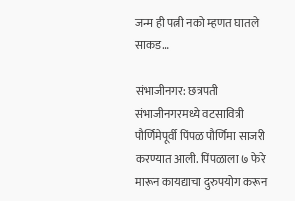जन्म ही पत्नी नको म्हणत घातले साकड…

संभाजीनगर: छत्रपती संभाजीनगरमध्ये वटसावित्री पौर्णिमेपूर्वी पिंपळ पौर्णिमा साजरी करण्यात आली. पिंपळाला ७ फेरे मारून कायद्याचा दुरुपयोग करून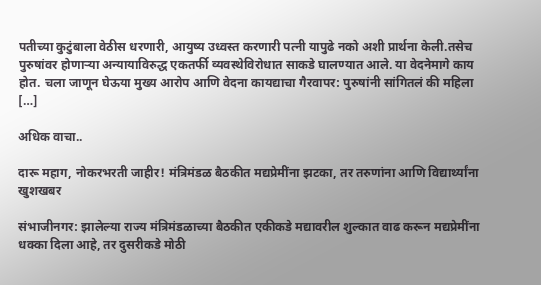पतीच्या कुटुंबाला वेठीस धरणारी, आयुष्य उध्वस्त करणारी पत्नी यापुढे नको अशी प्रार्थना केली.तसेच पुरुषांवर होणाऱ्या अन्यायाविरुद्ध एकतर्फी व्यवस्थेविरोधात साकडे घालण्यात आले. या वेदनेमागे काय होत. चला जाणून घेऊया मुख्य आरोप आणि वेदना कायद्याचा गैरवापर: पुरुषांनी सांगितलं की महिला […]

अधिक वाचा..

दारू महाग, नोकरभरती जाहीर! मंत्रिमंडळ बैठकीत मद्यप्रेमींना झटका, तर तरुणांना आणि विद्यार्थ्यांना खुशखबर

संभाजीनगर: झालेल्या राज्य मंत्रिमंडळाच्या बैठकीत एकीकडे मद्यावरील शुल्कात वाढ करून मद्यप्रेमींना धक्का दिला आहे, तर दुसरीकडे मोठी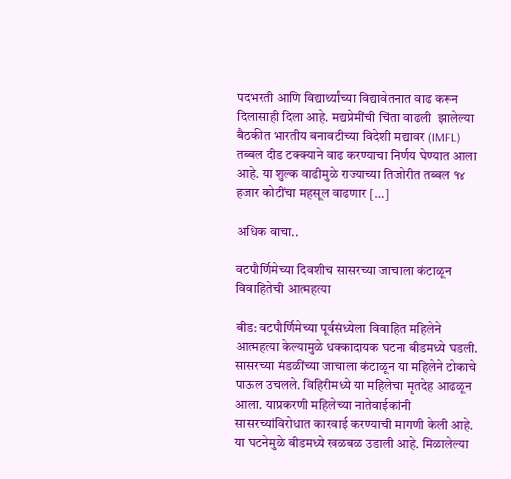पदभरती आणि विद्यार्थ्यांच्या विद्यावेतनात वाढ करून दिलासाही दिला आहे. मद्यप्रेमींची चिंता वाढली  झालेल्या बैठकीत भारतीय बनावटीच्या विदेशी मद्यावर (IMFL) तब्बल दीड टक्क्याने वाढ करण्याचा निर्णय घेण्यात आला आहे. या शुल्क वाढीमुळे राज्याच्या तिजोरीत तब्बल १४ हजार कोटींचा महसूल वाढणार […]

अधिक वाचा..

वटपौर्णिमेच्या दिवशीच सासरच्या जाचाला कंटाळून विवाहितेची आत्महत्या

बीड: वटपौर्णिमेच्या पूर्वसंध्येला विवाहित महिलेने आत्महत्या केल्यामुळे धक्कादायक घटना बीडमध्ये घडली. सासरच्या मंडळींच्या जाचाला कंटाळून या महिलेने टोकाचे पाऊल उचलले. विहिरीमध्ये या महिलेचा मृतदेह आढळून आला. याप्रकरणी महिलेच्या नातेवाईकांनी सासरच्यांविरोधात कारवाई करण्याची मागणी केली आहे. या घटनेमुळे बीडमध्ये खळबळ उडाली आहे. मिळालेल्या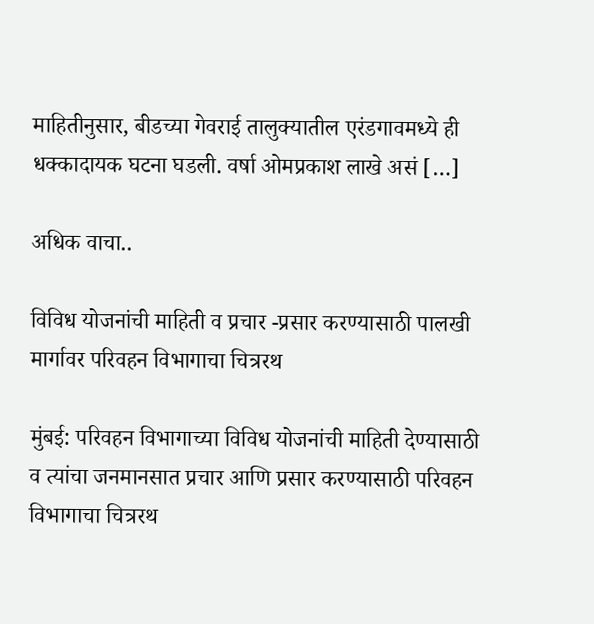माहितीनुसार, बीडच्या गेवराई तालुक्यातील एरंडगावमध्ये ही धक्कादायक घटना घडली. वर्षा ओमप्रकाश लाखे असं […]

अधिक वाचा..

विविध योजनांची माहिती व प्रचार -प्रसार करण्यासाठी पालखी मार्गावर परिवहन विभागाचा चित्ररथ

मुंबई: परिवहन विभागाच्या विविध योजनांची माहिती देण्यासाठी व त्यांचा जनमानसात प्रचार आणि प्रसार करण्यासाठी परिवहन विभागाचा चित्ररथ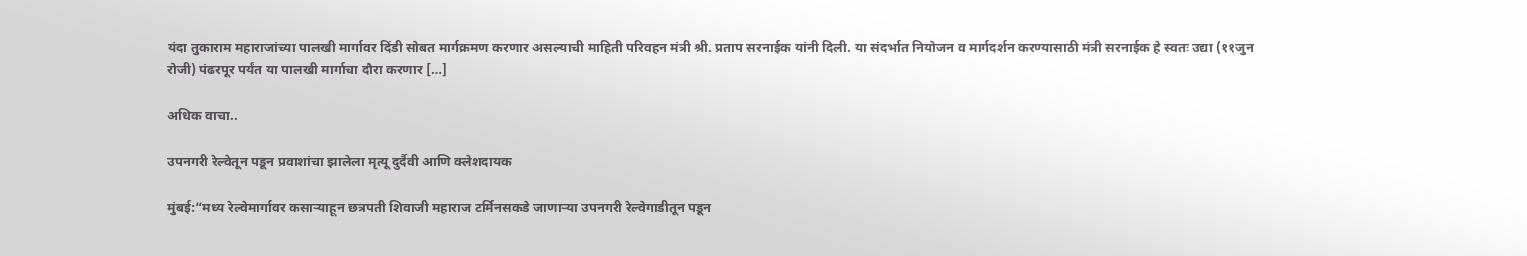यंदा तुकाराम महाराजांच्या पालखी मार्गावर दिंडी सोबत मार्गक्रमण करणार असल्याची माहिती परिवहन मंत्री श्री. प्रताप सरनाईक यांनी दिली. या संदर्भात नियोजन व मार्गदर्शन करण्यासाठी मंत्री सरनाईक हे स्वतः उद्या (११जुन रोजी) पंढरपूर पर्यंत या पालखी मार्गाचा दौरा करणार […]

अधिक वाचा..

उपनगरी रेल्वेतून पडून प्रवाशांचा झालेला मृत्यू दुर्दैवी आणि क्लेशदायक

मुंबई:“मध्य रेल्वेमार्गावर कसाऱ्याहून छत्रपती शिवाजी महाराज टर्मिनसकडे जाणाऱ्या उपनगरी रेल्वेगाडीतून पडून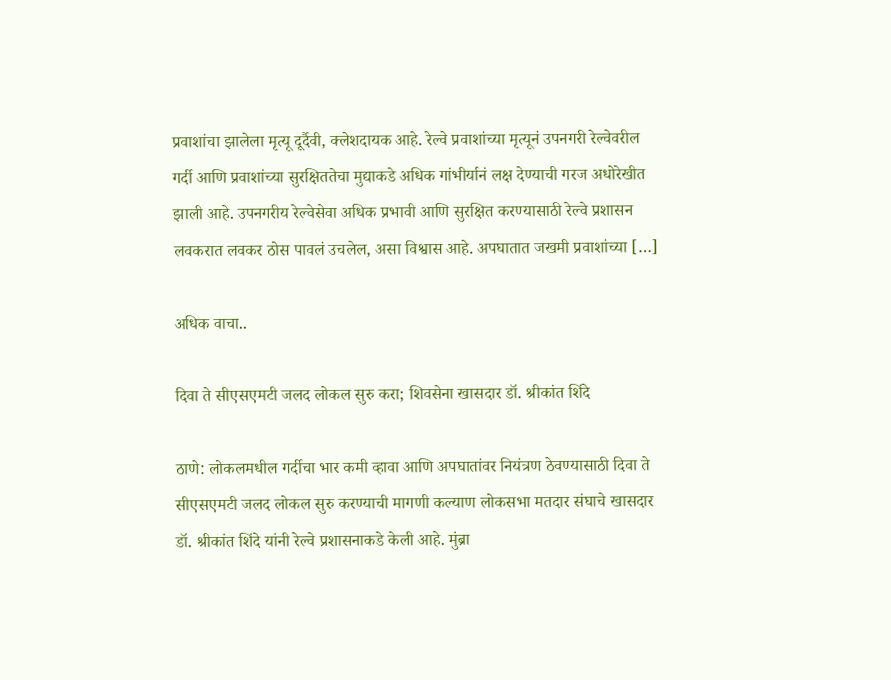प्रवाशांचा झालेला मृत्यू दूर्दैवी, क्लेशदायक आहे. रेल्वे प्रवाशांच्या मृत्यूनं उपनगरी रेल्वेवरील गर्दी आणि प्रवाशांच्या सुरक्षिततेचा मुद्याकडे अधिक गांभीर्यानं लक्ष देण्याची गरज अधोरेखीत झाली आहे. उपनगरीय रेल्वेसेवा अधिक प्रभावी आणि सुरक्षित करण्यासाठी रेल्वे प्रशासन लवकरात लवकर ठोस पावलं उचलेल, असा विश्वास आहे. अपघातात जखमी प्रवाशांच्या […]

अधिक वाचा..

दिवा ते सीएसएमटी जलद लोकल सुरु करा; शिवसेना खासदार डॉ. श्रीकांत शिंदे

ठाणे: लोकलमधील गर्दीचा भार कमी व्हावा आणि अपघातांवर नियंत्रण ठेवण्यासाठी दिवा ते सीएसएमटी जलद लोकल सुरु करण्याची मागणी कल्याण लोकसभा मतदार संघाचे खासदार डॉ. श्रीकांत शिंदे यांनी रेल्वे प्रशासनाकडे केली आहे. मुंब्रा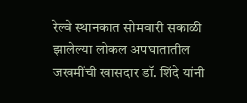रेल्वे स्थानकात सोमवारी सकाळी झालेल्या लोकल अपघातातील जखमींची खासदार डॉ. शिंदे यांनी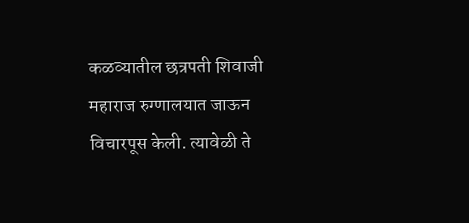कळव्यातील छत्रपती शिवाजी महाराज रुग्णालयात जाऊन विचारपूस केली. त्यावेळी ते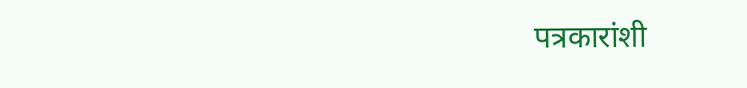पत्रकारांशी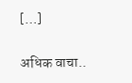[…]

अधिक वाचा..